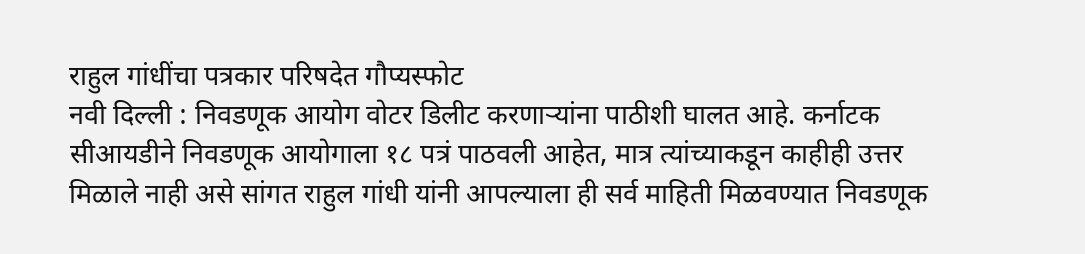राहुल गांधींचा पत्रकार परिषदेत गौप्यस्फोट
नवी दिल्ली : निवडणूक आयोग वोटर डिलीट करणाऱ्यांना पाठीशी घालत आहे. कर्नाटक सीआयडीने निवडणूक आयोगाला १८ पत्रं पाठवली आहेत, मात्र त्यांच्याकडून काहीही उत्तर मिळाले नाही असे सांगत राहुल गांधी यांनी आपल्याला ही सर्व माहिती मिळवण्यात निवडणूक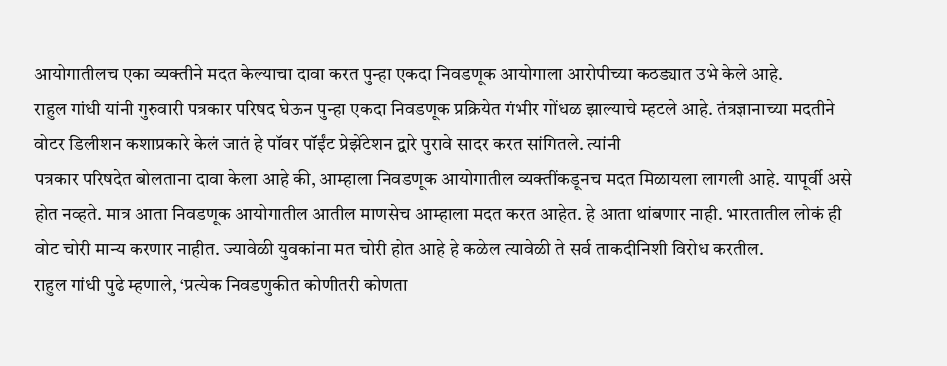आयोगातीलच एका व्यक्तीने मदत केल्याचा दावा करत पुन्हा एकदा निवडणूक आयोगाला आरोपीच्या कठड्यात उभे केले आहे.
राहुल गांधी यांनी गुरुवारी पत्रकार परिषद घेऊन पुन्हा एकदा निवडणूक प्रक्रियेत गंभीर गोंधळ झाल्याचे म्हटले आहे. तंत्रज्ञानाच्या मदतीने वोटर डिलीशन कशाप्रकारे केलं जातं हे पॉवर पॉईंट प्रेझेंटेशन द्वारे पुरावे सादर करत सांगितले. त्यांनी
पत्रकार परिषदेत बोलताना दावा केला आहे की, आम्हाला निवडणूक आयोगातील व्यक्तींकडूनच मदत मिळायला लागली आहे. यापूर्वी असे होत नव्हते. मात्र आता निवडणूक आयोगातील आतील माणसेच आम्हाला मदत करत आहेत. हे आता थांबणार नाही. भारतातील लोकं ही वोट चोरी मान्य करणार नाहीत. ज्यावेळी युवकांना मत चोरी होत आहे हे कळेल त्यावेळी ते सर्व ताकदीनिशी विरोध करतील.
राहुल गांधी पुढे म्हणाले, ‘प्रत्येक निवडणुकीत कोणीतरी कोणता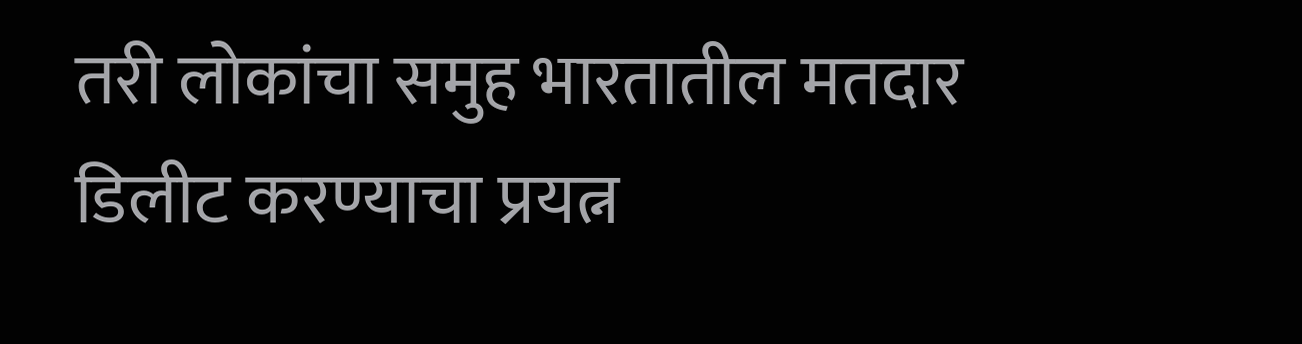तरी लोकांचा समुह भारतातील मतदार डिलीट करण्याचा प्रयत्न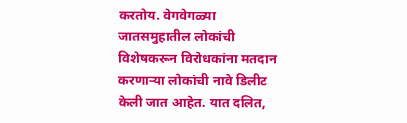करतोय. वेगवेगळ्या जातसमुहातील लोकांची विशेषकरून विरोधकांना मतदान करणाऱ्या लोकांची नावे डिलीट केली जात आहेत. यात दलित,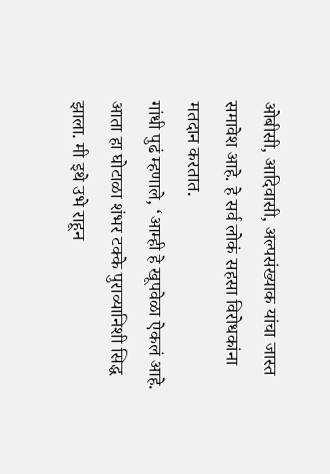ओबीसी, आदिवासी, अल्पसंख्याक यांचा जास्त समावेश आहे. हे सर्व लोकं सहसा विरोधकांना मतदान करतात.
गांधी पुढं म्हणाले, ‘आम्ही हे खूपवेळा ऐकलं आहे. आता हा घोटाळा शंभर टक्के पुराव्यानिशी सिद्ध झाला. मी इथे उभे राहून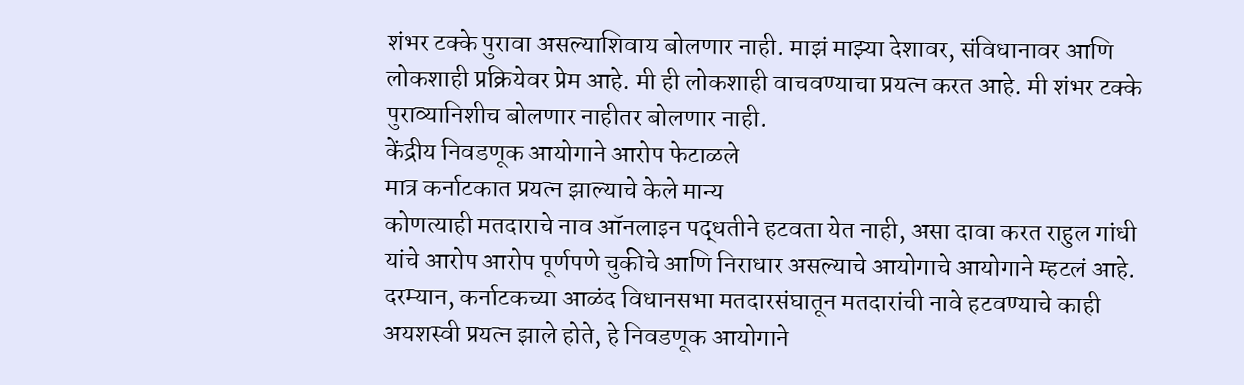शंभर टक्के पुरावा असल्याशिवाय बोलणार नाही. माझं माझ्या देशावर, संविधानावर आणि लोकशाही प्रक्रियेवर प्रेम आहे. मी ही लोकशाही वाचवण्याचा प्रयत्न करत आहे. मी शंभर टक्के पुराव्यानिशीच बोलणार नाहीतर बोलणार नाही.
केंद्रीय निवडणूक आयोगाने आरोप फेटाळले
मात्र कर्नाटकात प्रयत्न झाल्याचे केले मान्य
कोणत्याही मतदाराचे नाव ऑनलाइन पद्धतीने हटवता येत नाही, असा दावा करत राहुल गांधी यांचे आरोप आरोप पूर्णपणे चुकीचे आणि निराधार असल्याचे आयोगाचे आयोगाने म्हटलं आहे. दरम्यान, कर्नाटकच्या आळंद विधानसभा मतदारसंघातून मतदारांची नावे हटवण्याचे काही अयशस्वी प्रयत्न झाले होते, हे निवडणूक आयोगाने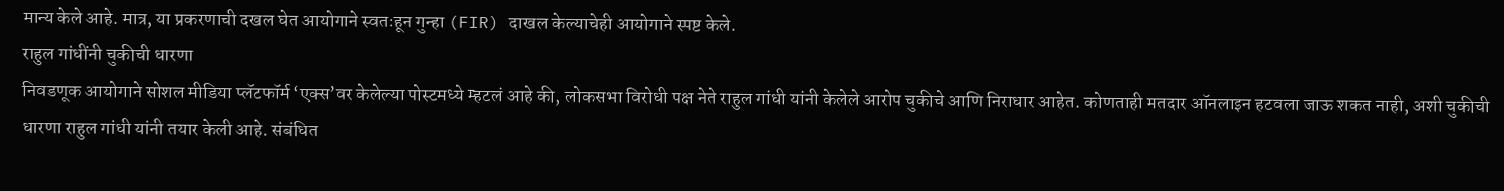मान्य केले आहे. मात्र, या प्रकरणाची दखल घेत आयोगाने स्वतःहून गुन्हा (FIR) दाखल केल्याचेही आयोगाने स्पष्ट केले.
राहुल गांधींनी चुकीची धारणा
निवडणूक आयोगाने सोशल मीडिया प्लॅटफॉर्म ‘एक्स’वर केलेल्या पोस्टमध्ये म्हटलं आहे की, लोकसभा विरोधी पक्ष नेते राहुल गांधी यांनी केलेले आरोप चुकीचे आणि निराधार आहेत. कोणताही मतदार ऑनलाइन हटवला जाऊ शकत नाही, अशी चुकीची धारणा राहुल गांधी यांनी तयार केली आहे. संबंधित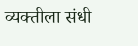व्यक्तीला संधी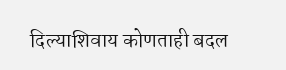दिल्याशिवाय कोणताही बदल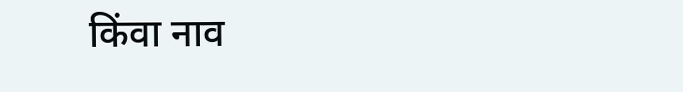किंवा नाव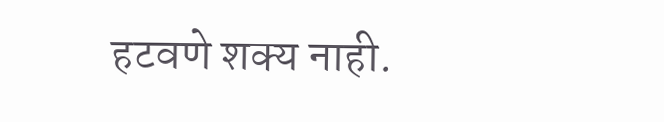हटवणे शक्य नाही.